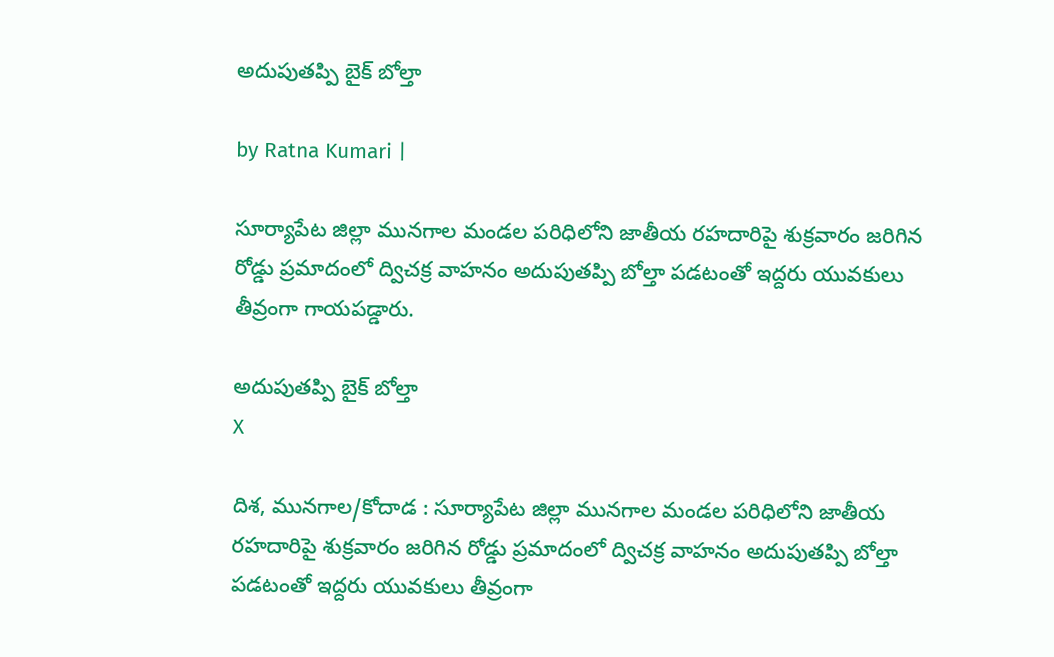అదుపుతప్పి బైక్ బోల్తా

by Ratna Kumari |

సూర్యాపేట జిల్లా మునగాల మండల పరిధిలోని జాతీయ రహదారిపై శుక్రవారం జరిగిన రోడ్డు ప్రమాదంలో ద్విచక్ర వాహనం అదుపుతప్పి బోల్తా పడటంతో ఇద్దరు యువకులు తీవ్రంగా గాయపడ్డారు.

అదుపుతప్పి బైక్ బోల్తా
X

దిశ, మునగాల/కోదాడ : సూర్యాపేట జిల్లా మునగాల మండల పరిధిలోని జాతీయ రహదారిపై శుక్రవారం జరిగిన రోడ్డు ప్రమాదంలో ద్విచక్ర వాహనం అదుపుతప్పి బోల్తా పడటంతో ఇద్దరు యువకులు తీవ్రంగా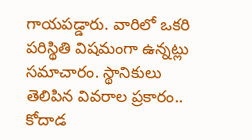గాయపడ్డారు. వారిలో ఒకరి పరిస్థితి విషమంగా ఉన్నట్లు సమాచారం. స్థానికులు తెలిపిన వివరాల ప్రకారం.. కోదాడ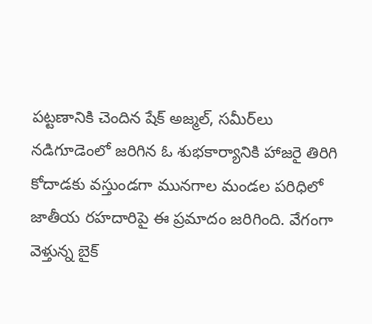పట్టణానికి చెందిన షేక్ అజ్మల్, సమీర్‌లు నడిగూడెంలో జరిగిన ఓ శుభకార్యానికి హాజరై తిరిగి కోదాడకు వస్తుండగా మునగాల మండల పరిధిలో జాతీయ రహదారిపై ఈ ప్రమాదం జరిగింది. వేగంగా వెళ్తున్న బైక్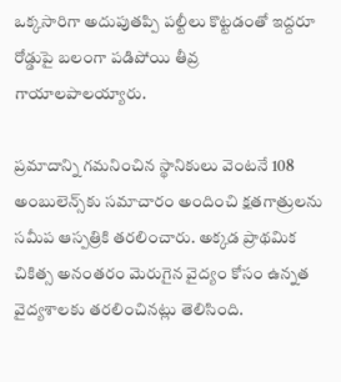ఒక్కసారిగా అదుపుతప్పి పల్టీలు కొట్టడంతో ఇద్దరూ రోడ్డుపై బలంగా పడిపోయి తీవ్ర గాయాలపాలయ్యారు.

ప్రమాదాన్ని గమనించిన స్థానికులు వెంటనే 108 అంబులెన్స్‌కు సమాచారం అందించి క్షతగాత్రులను సమీప ఆస్పత్రికి తరలించారు. అక్కడ ప్రాథమిక చికిత్స అనంతరం మెరుగైన వైద్యం కోసం ఉన్నత వైద్యశాలకు తరలించినట్లు తెలిసింది.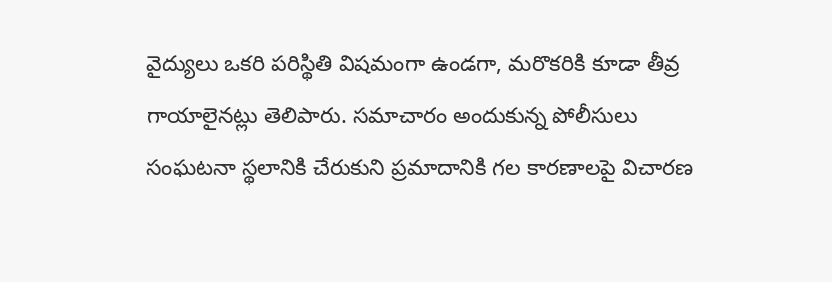వైద్యులు ఒకరి పరిస్థితి విషమంగా ఉండగా, మరొకరికి కూడా తీవ్ర గాయాలైనట్లు తెలిపారు. సమాచారం అందుకున్న పోలీసులు సంఘటనా స్థలానికి చేరుకుని ప్రమాదానికి గల కారణాలపై విచారణ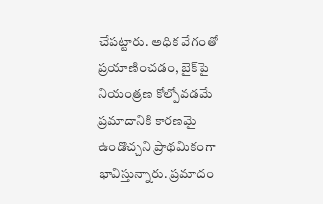చేపట్టారు. అధిక వేగంతో ప్రయాణించడం, బైక్‌పై నియంత్రణ కోల్పోవడమే ప్రమాదానికి కారణమై ఉండొచ్చని ప్రాథమికంగా భావిస్తున్నారు. ప్రమాదం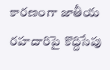కారణంగా జాతీయ రహదారిపై కొద్దిసేపు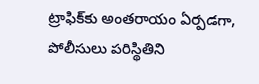ట్రాఫిక్‌కు అంతరాయం ఏర్పడగా, పోలీసులు పరిస్థితిని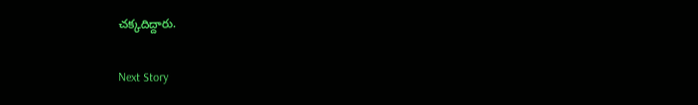చక్కదిద్దారు.

Next Story